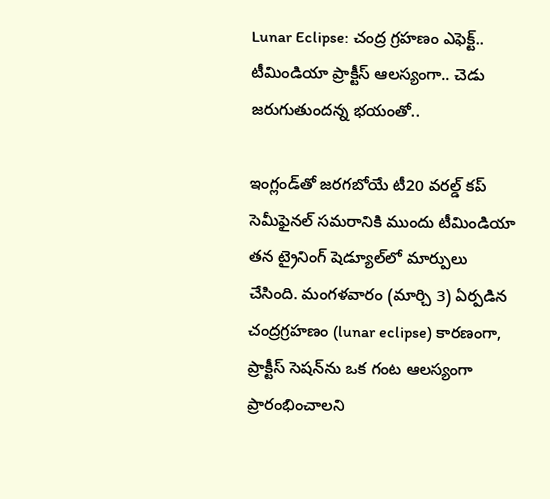Lunar Eclipse: చంద్ర గ్రహణం ఎఫెక్ట్.. టీమిండియా ప్రాక్టీస్ ఆలస్యంగా.. చెడు జరుగుతుందన్న భయంతో..

ఇంగ్లండ్‌తో జరగబోయే టీ20 వరల్డ్ కప్ సెమీఫైనల్ సమరానికి ముందు టీమిండియా తన ట్రైనింగ్ షెడ్యూల్‌లో మార్పులు చేసింది. మంగళవారం (మార్చి 3) ఏర్పడిన చంద్రగ్రహణం (lunar eclipse) కారణంగా, ప్రాక్టీస్ సెషన్‌ను ఒక గంట ఆలస్యంగా ప్రారంభించాలని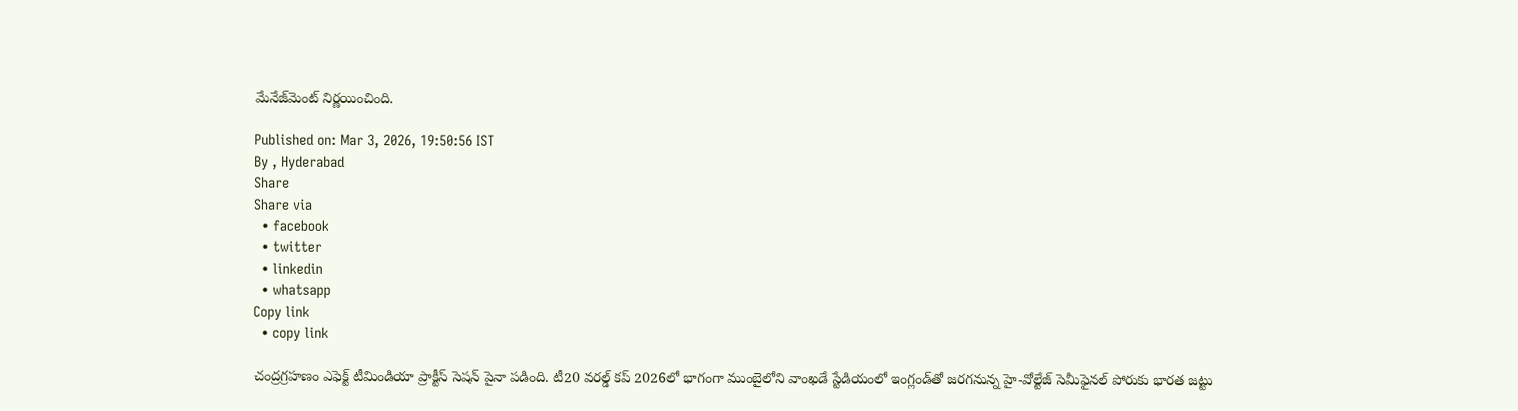మేనేజ్‌మెంట్ నిర్ణయించింది.

Published on: Mar 3, 2026, 19:50:56 IST
By , Hyderabad
Share
Share via
  • facebook
  • twitter
  • linkedin
  • whatsapp
Copy link
  • copy link

చంద్రగ్రహణం ఎఫెక్ట్ టీమిండియా ప్రాక్టీస్ సెషన్ పైనా పడింది. టీ20 వరల్డ్ కప్ 2026లో భాగంగా ముంబైలోని వాంఖడే స్టేడియంలో ఇంగ్లండ్‌తో జరగనున్న హై-వోల్టేజ్ సెమీఫైనల్ పోరుకు భారత జట్టు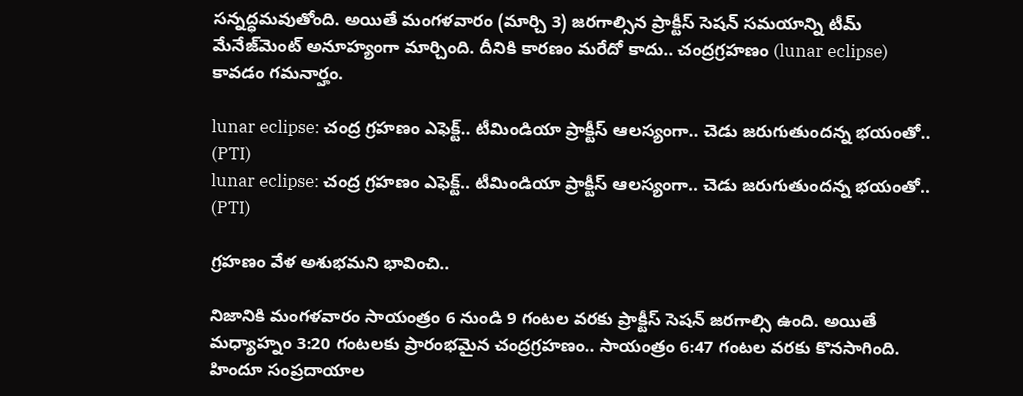సన్నద్ధమవుతోంది. అయితే మంగళవారం (మార్చి 3) జరగాల్సిన ప్రాక్టీస్ సెషన్ సమయాన్ని టీమ్ మేనేజ్‌మెంట్ అనూహ్యంగా మార్చింది. దీనికి కారణం మరేదో కాదు.. చంద్రగ్రహణం (lunar eclipse) కావడం గమనార్హం.

lunar eclipse: చంద్ర గ్రహణం ఎఫెక్ట్.. టీమిండియా ప్రాక్టీస్ ఆలస్యంగా.. చెడు జరుగుతుందన్న భయంతో.. (PTI)
lunar eclipse: చంద్ర గ్రహణం ఎఫెక్ట్.. టీమిండియా ప్రాక్టీస్ ఆలస్యంగా.. చెడు జరుగుతుందన్న భయంతో.. (PTI)

గ్రహణం వేళ అశుభమని భావించి..

నిజానికి మంగళవారం సాయంత్రం 6 నుండి 9 గంటల వరకు ప్రాక్టీస్ సెషన్ జరగాల్సి ఉంది. అయితే మధ్యాహ్నం 3:20 గంటలకు ప్రారంభమైన చంద్రగ్రహణం.. సాయంత్రం 6:47 గంటల వరకు కొనసాగింది. హిందూ సంప్రదాయాల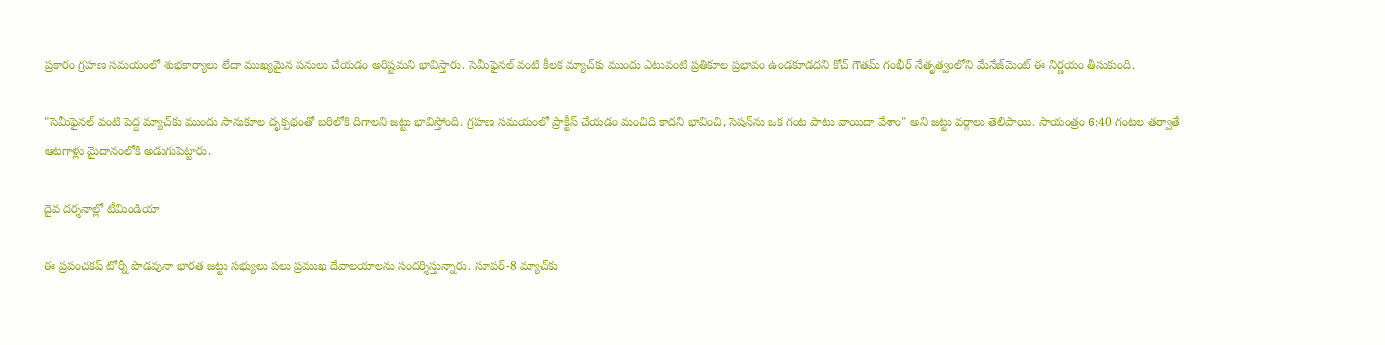ప్రకారం గ్రహణ సమయంలో శుభకార్యాలు లేదా ముఖ్యమైన పనులు చేయడం అరిష్టమని భావిస్తారు. సెమీఫైనల్ వంటి కీలక మ్యాచ్‌కు ముందు ఎటువంటి ప్రతికూల ప్రభావం ఉండకూడదని కోచ్ గౌతమ్ గంభీర్ నేతృత్వంలోని మేనేజ్‌మెంట్ ఈ నిర్ణయం తీసుకుంది.

"సెమీఫైనల్ వంటి పెద్ద మ్యాచ్‌కు ముందు సానుకూల దృక్పథంతో బరిలోకి దిగాలని జట్టు భావిస్తోంది. గ్రహణ సమయంలో ప్రాక్టీస్ చేయడం మంచిది కాదని భావించి, సెషన్‌ను ఒక గంట పాటు వాయిదా వేశాం" అని జట్టు వర్గాలు తెలిపాయి. సాయంత్రం 6:40 గంటల తర్వాతే ఆటగాళ్లు మైదానంలోకి అడుగుపెట్టారు.

దైవ దర్శనాల్లో టీమిండియా

ఈ ప్రపంచకప్ టోర్నీ పొడవునా భారత జట్టు సభ్యులు పలు ప్రముఖ దేవాలయాలను సందర్శిస్తున్నారు. సూపర్-8 మ్యాచ్‌కు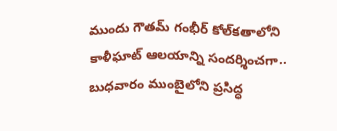ముందు గౌతమ్ గంభీర్ కోల్‌కతాలోని కాళీఘాట్ ఆలయాన్ని సందర్శించగా.. బుధవారం ముంబైలోని ప్రసిద్ధ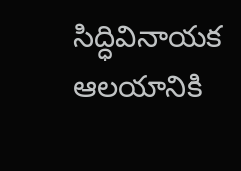సిద్ధివినాయక ఆలయానికి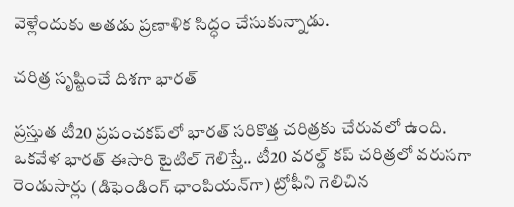వెళ్లేందుకు అతడు ప్రణాళిక సిద్ధం చేసుకున్నాడు.

చరిత్ర సృష్టించే దిశగా భారత్

ప్రస్తుత టీ20 ప్రపంచకప్‌లో భారత్ సరికొత్త చరిత్రకు చేరువలో ఉంది. ఒకవేళ భారత్ ఈసారి టైటిల్ గెలిస్తే.. టీ20 వరల్డ్ కప్ చరిత్రలో వరుసగా రెండుసార్లు (డిఫెండింగ్ ఛాంపియన్‌గా) ట్రోఫీని గెలిచిన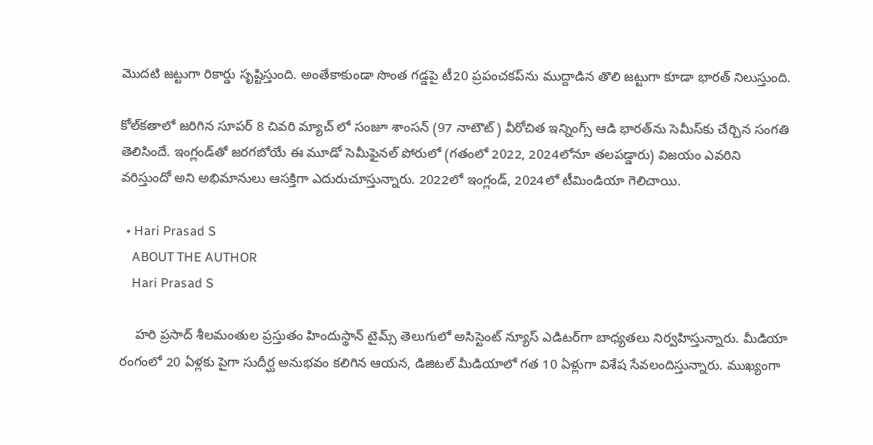మొదటి జట్టుగా రికార్డు సృష్టిస్తుంది. అంతేకాకుండా సొంత గడ్డపై టీ20 ప్రపంచకప్‌ను ముద్దాడిన తొలి జట్టుగా కూడా భారత్ నిలుస్తుంది.

కోల్‌కతాలో జరిగిన సూపర్ 8 చివరి మ్యాచ్ లో సంజూ శాంసన్ (97 నాటౌట్) వీరోచిత ఇన్నింగ్స్ ఆడి భారత్‌ను సెమీస్‌కు చేర్చిన సంగతి తెలిసిందే. ఇంగ్లండ్‌తో జరగబోయే ఈ మూడో సెమీఫైనల్ పోరులో (గతంలో 2022, 2024లోనూ తలపడ్డారు) విజయం ఎవరిని వరిస్తుందో అని అభిమానులు ఆసక్తిగా ఎదురుచూస్తున్నారు. 2022లో ఇంగ్లండ్, 2024లో టీమిండియా గెలిచాయి.

  • Hari Prasad S
    ABOUT THE AUTHOR
    Hari Prasad S

    హరి ప్రసాద్ శీలమంతుల ప్రస్తుతం హిందుస్థాన్ టైమ్స్ తెలుగులో అసిస్టెంట్ న్యూస్ ఎడిటర్‌గా బాధ్యతలు నిర్వహిస్తున్నారు. మీడియా రంగంలో 20 ఏళ్లకు పైగా సుదీర్ఘ అనుభవం కలిగిన ఆయన, డిజిటల్ మీడియాలో గత 10 ఏళ్లుగా విశేష సేవలందిస్తున్నారు. ముఖ్యంగా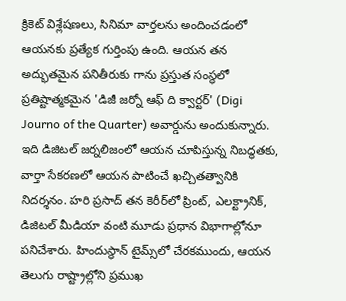క్రికెట్ విశ్లేషణలు, సినిమా వార్తలను అందించడంలో ఆయనకు ప్రత్యేక గుర్తింపు ఉంది. ఆయన తన అద్భుతమైన పనితీరుకు గాను ప్రస్తుత సంస్థలో ప్రతిష్టాత్మకమైన 'డిజీ జర్నో ఆఫ్ ది క్వార్టర్' (Digi Journo of the Quarter) అవార్డును అందుకున్నారు. ఇది డిజిటల్ జర్నలిజంలో ఆయన చూపిస్తున్న నిబద్ధతకు, వార్తా సేకరణలో ఆయన పాటించే ఖచ్చితత్వానికి నిదర్శనం. హరి ప్రసాద్ తన కెరీర్‌లో ప్రింట్, ఎలక్ట్రానిక్, డిజిటల్ మీడియా వంటి మూడు ప్రధాన విభాగాల్లోనూ పనిచేశారు. హిందుస్థాన్ టైమ్స్‌లో చేరకముందు, ఆయన తెలుగు రాష్ట్రాల్లోని ప్రముఖ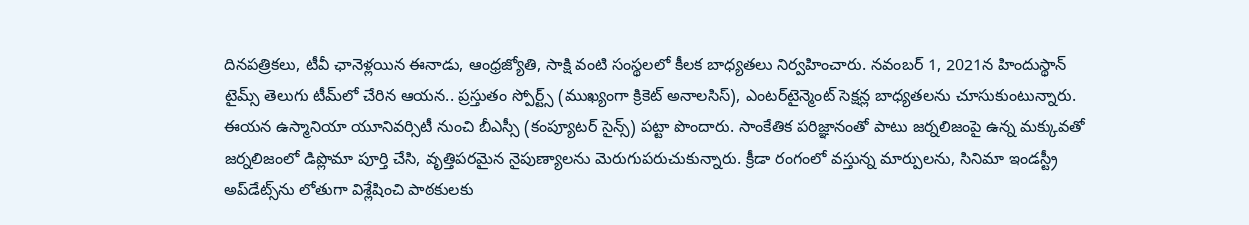దినపత్రికలు, టీవీ ఛానెళ్లయిన ఈనాడు, ఆంధ్రజ్యోతి, సాక్షి వంటి సంస్థలలో కీలక బాధ్యతలు నిర్వహించారు. నవంబర్ 1, 2021న హిందుస్థాన్ టైమ్స్ తెలుగు టీమ్‌లో చేరిన ఆయన.. ప్రస్తుతం స్పోర్ట్స్ (ముఖ్యంగా క్రికెట్ అనాలసిస్), ఎంటర్‌టైన్మెంట్ సెక్షన్ల బాధ్యతలను చూసుకుంటున్నారు. ఈయన ఉస్మానియా యూనివర్సిటీ నుంచి బీఎస్సీ (కంప్యూటర్ సైన్స్) పట్టా పొందారు. సాంకేతిక పరిజ్ఞానంతో పాటు జర్నలిజంపై ఉన్న మక్కువతో జర్నలిజంలో డిప్లొమా పూర్తి చేసి, వృత్తిపరమైన నైపుణ్యాలను మెరుగుపరుచుకున్నారు. క్రీడా రంగంలో వస్తున్న మార్పులను, సినిమా ఇండస్ట్రీ అప్‌డేట్స్‌ను లోతుగా విశ్లేషించి పాఠకులకు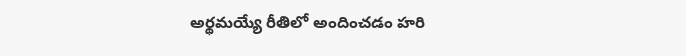అర్థమయ్యే రీతిలో అందించడం హరి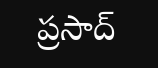ప్రసాద్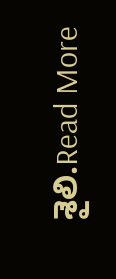శైలి.Read More